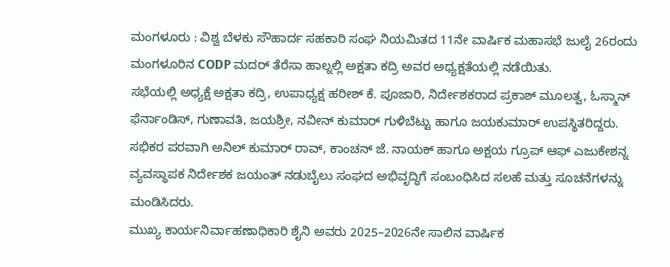ಮಂಗಳೂರು : ವಿಶ್ವ ಬೆಳಕು ಸೌಹಾರ್ದ ಸಹಕಾರಿ ಸಂಘ ನಿಯಮಿತದ 11ನೇ ವಾರ್ಷಿಕ ಮಹಾಸಭೆ ಜುಲೈ 26ರಂದು ಮಂಗಳೂರಿನ CODP ಮದರ್ ತೆರೆಸಾ ಹಾಲ್ನಲ್ಲಿ ಅಕ್ಷತಾ ಕದ್ರಿ ಅವರ ಅಧ್ಯಕ್ಷತೆಯಲ್ಲಿ ನಡೆಯಿತು.
ಸಭೆಯಲ್ಲಿ ಅಧ್ಯಕ್ಷೆ ಅಕ್ಷತಾ ಕದ್ರಿ, ಉಪಾಧ್ಯಕ್ಷ ಹರೀಶ್ ಕೆ. ಪೂಜಾರಿ, ನಿರ್ದೇಶಕರಾದ ಪ್ರಕಾಶ್ ಮೂಲತ್ವ, ಓಸ್ಮಾನ್ ಫೆರ್ನಾಂಡಿಸ್, ಗುಣಾವತಿ, ಜಯಶ್ರೀ, ನವೀನ್ ಕುಮಾರ್ ಗುಳಿಬೆಟ್ಟು ಹಾಗೂ ಜಯಕುಮಾರ್ ಉಪಸ್ಥಿತರಿದ್ದರು.
ಸಭಿಕರ ಪರವಾಗಿ ಅನಿಲ್ ಕುಮಾರ್ ರಾವ್, ಕಾಂಚನ್ ಜೆ. ನಾಯಕ್ ಹಾಗೂ ಅಕ್ಷಯ ಗ್ರೂಪ್ ಆಫ್ ಎಜುಕೇಶನ್ನ ವ್ಯವಸ್ಥಾಪಕ ನಿರ್ದೇಶಕ ಜಯಂತ್ ನಡುಬೈಲು ಸಂಘದ ಅಭಿವೃದ್ಧಿಗೆ ಸಂಬಂಧಿಸಿದ ಸಲಹೆ ಮತ್ತು ಸೂಚನೆಗಳನ್ನು ಮಂಡಿಸಿದರು.
ಮುಖ್ಯ ಕಾರ್ಯನಿರ್ವಾಹಣಾಧಿಕಾರಿ ಶೈನಿ ಅವರು 2025–2026ನೇ ಸಾಲಿನ ವಾರ್ಷಿಕ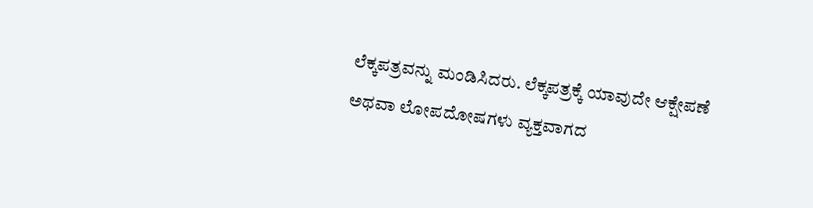ಲೆಕ್ಕಪತ್ರವನ್ನು ಮಂಡಿಸಿದರು. ಲೆಕ್ಕಪತ್ರಕ್ಕೆ ಯಾವುದೇ ಆಕ್ಷೇಪಣೆ ಅಥವಾ ಲೋಪದೋಷಗಳು ವ್ಯಕ್ತವಾಗದ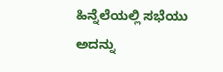ಹಿನ್ನೆಲೆಯಲ್ಲಿ ಸಭೆಯು ಅದನ್ನು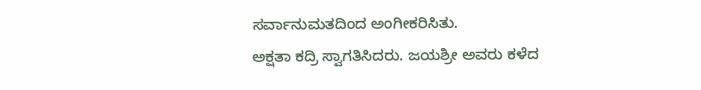ಸರ್ವಾನುಮತದಿಂದ ಅಂಗೀಕರಿಸಿತು.
ಅಕ್ಷತಾ ಕದ್ರಿ ಸ್ವಾಗತಿಸಿದರು. ಜಯಶ್ರೀ ಅವರು ಕಳೆದ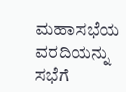ಮಹಾಸಭೆಯ ವರದಿಯನ್ನು ಸಭೆಗೆ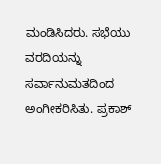ಮಂಡಿಸಿದರು. ಸಭೆಯು ವರದಿಯನ್ನು ಸರ್ವಾನುಮತದಿಂದ ಅಂಗೀಕರಿಸಿತು. ಪ್ರಕಾಶ್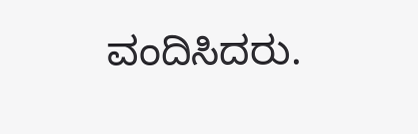ವಂದಿಸಿದರು.